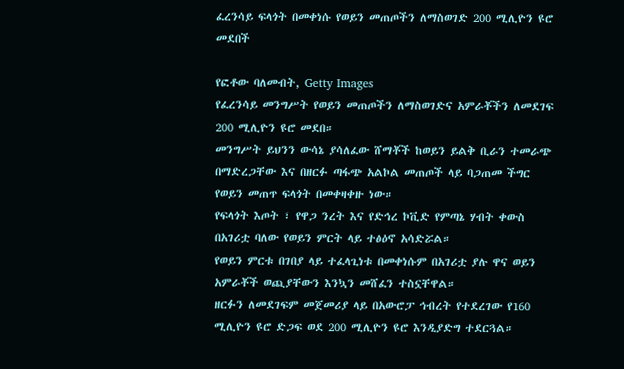ፈረንሳይ ፍላጎት በመቀነሱ የወይን መጠጦችን ለማስወገድ 200 ሚሊዮን ዩሮ መደበች

የፎቶው ባለመብት, Getty Images
የፈረንሳይ መንግሥት የወይን መጠጦችን ለማስወገድና አምራቾችን ለመደገፍ 200 ሚሊዮን ዩሮ መደበ።
መንግሥት ይህንን ውሳኔ ያሳለፈው ሸማቾች ከወይን ይልቅ ቢራን ተመራጭ በማድረጋቸው እና በዘርፉ ጣፋጭ አልኮል መጠጦች ላይ ባጋጠመ ችግር የወይን መጠጥ ፍላጎት በመቀዛቀዙ ነው።
የፍላጎት እጦት ፣ የዋጋ ንረት እና የድኅረ ኮቪድ የምጣኔ ሃብት ቀውስ በአገሪቷ ባለው የወይን ምርት ላይ ተፅዕኖ አሳድሯል።
የወይን ምርቱ በገበያ ላይ ተፈላጊነቱ በመቀነሱም በአገሪቷ ያሉ ዋና ወይን አምራቾች ወጪያቸውን እንኳን መሸፈን ተስኗቸዋል።
ዘርፉን ለመደገፍም መጀመሪያ ላይ በአውሮፓ ኅብረት የተደረገው የ160 ሚሊዮን ዩሮ ድጋፍ ወደ 200 ሚሊዮን ዩሮ እንዲያድግ ተደርጓል።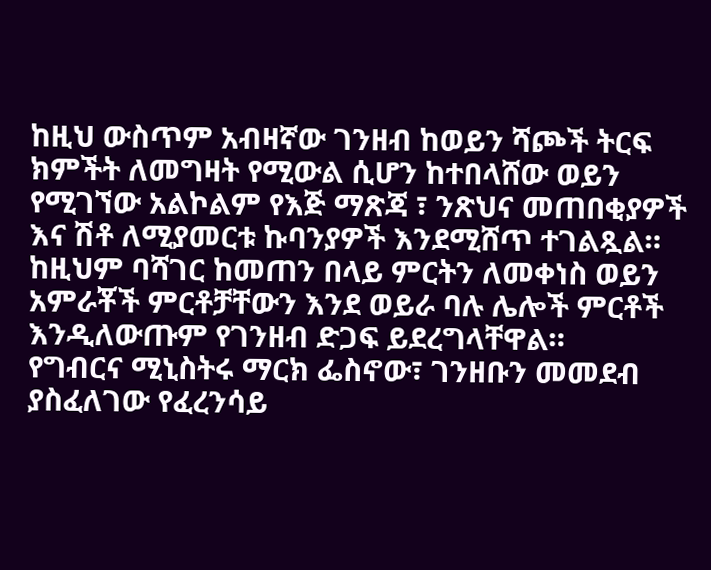ከዚህ ውስጥም አብዛኛው ገንዘብ ከወይን ሻጮች ትርፍ ክምችት ለመግዛት የሚውል ሲሆን ከተበላሸው ወይን የሚገኘው አልኮልም የእጅ ማጽጃ ፣ ንጽህና መጠበቂያዎች እና ሽቶ ለሚያመርቱ ኩባንያዎች እንደሚሸጥ ተገልጿል።
ከዚህም ባሻገር ከመጠን በላይ ምርትን ለመቀነስ ወይን አምራቾች ምርቶቻቸውን እንደ ወይራ ባሉ ሌሎች ምርቶች እንዲለውጡም የገንዘብ ድጋፍ ይደረግላቸዋል።
የግብርና ሚኒስትሩ ማርክ ፌስኖው፣ ገንዘቡን መመደብ ያስፈለገው የፈረንሳይ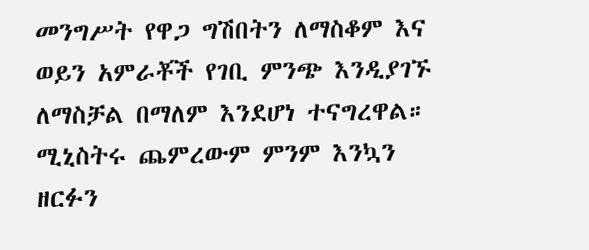መንግሥት የዋጋ ግሽበትን ለማስቆም እና ወይን አምራቾች የገቢ ምንጭ እንዲያገኙ ለማስቻል በማለም እንደሆነ ተናግረዋል።
ሚኒስትሩ ጨምረውም ምንም እንኳን ዘርፉን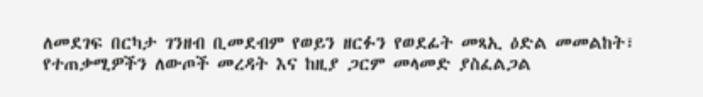ለመደገፍ በርካታ ገንዘብ ቢመደብም የወይን ዘርፉን የወደፊት መጻኢ ዕድል መመልከት፣ የተጠቃሚዎችን ለውጦች መረዳት እና ከዚያ ጋርም መላመድ ያስፈልጋል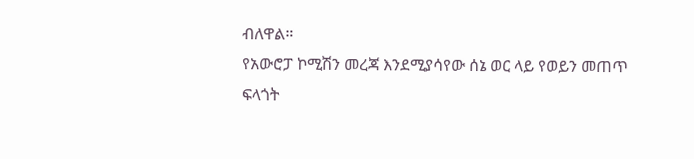ብለዋል።
የአውሮፓ ኮሚሽን መረጃ እንደሚያሳየው ሰኔ ወር ላይ የወይን መጠጥ ፍላጎት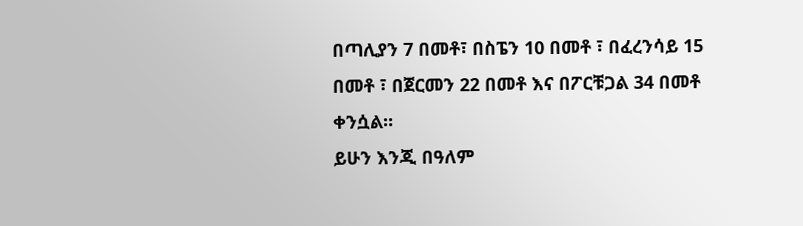በጣሊያን 7 በመቶ፣ በስፔን 10 በመቶ ፣ በፈረንሳይ 15 በመቶ ፣ በጀርመን 22 በመቶ እና በፖርቹጋል 34 በመቶ ቀንሷል።
ይሁን እንጂ በዓለም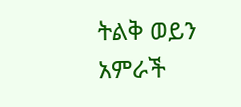ትልቅ ወይን አምራች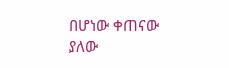በሆነው ቀጠናው ያለው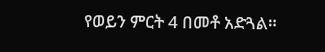የወይን ምርት 4 በመቶ አድጓል።